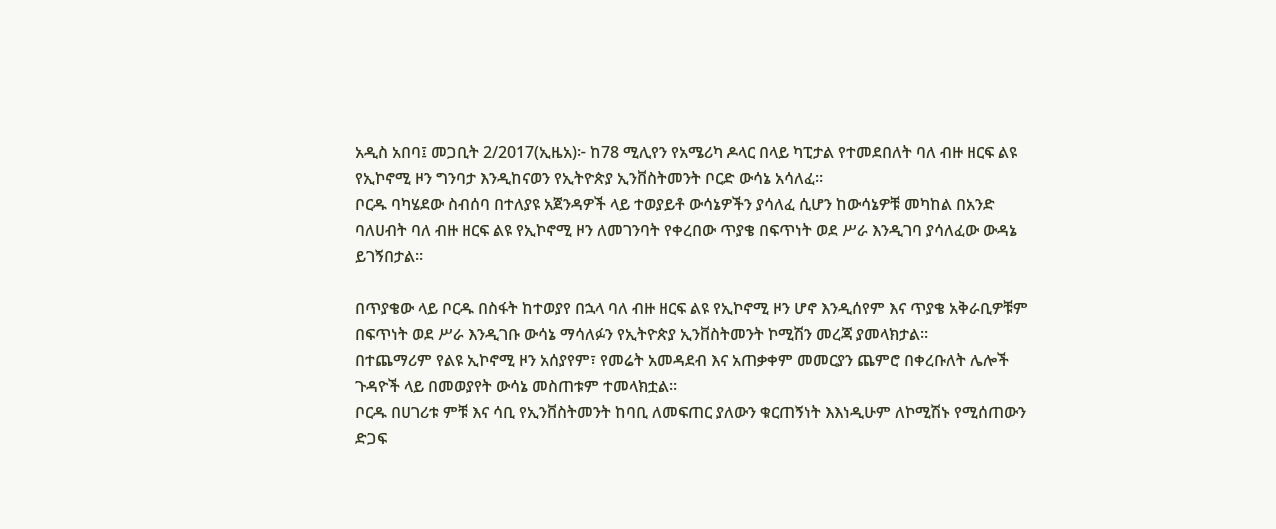አዲስ አበባ፤ መጋቢት 2/2017(ኢዜአ)፦ ከ78 ሚሊየን የአሜሪካ ዶላር በላይ ካፒታል የተመደበለት ባለ ብዙ ዘርፍ ልዩ የኢኮኖሚ ዞን ግንባታ እንዲከናወን የኢትዮጵያ ኢንቨስትመንት ቦርድ ውሳኔ አሳለፈ።
ቦርዱ ባካሄደው ስብሰባ በተለያዩ አጀንዳዎች ላይ ተወያይቶ ውሳኔዎችን ያሳለፈ ሲሆን ከውሳኔዎቹ መካከል በአንድ ባለሀብት ባለ ብዙ ዘርፍ ልዩ የኢኮኖሚ ዞን ለመገንባት የቀረበው ጥያቄ በፍጥነት ወደ ሥራ እንዲገባ ያሳለፈው ውዳኔ ይገኝበታል።

በጥያቄው ላይ ቦርዱ በስፋት ከተወያየ በኋላ ባለ ብዙ ዘርፍ ልዩ የኢኮኖሚ ዞን ሆኖ እንዲሰየም እና ጥያቄ አቅራቢዎቹም በፍጥነት ወደ ሥራ እንዲገቡ ውሳኔ ማሳለፉን የኢትዮጵያ ኢንቨስትመንት ኮሚሽን መረጃ ያመላክታል።
በተጨማሪም የልዩ ኢኮኖሚ ዞን አሰያየም፣ የመሬት አመዳደብ እና አጠቃቀም መመርያን ጨምሮ በቀረቡለት ሌሎች ጉዳዮች ላይ በመወያየት ውሳኔ መስጠቱም ተመላክቷል።
ቦርዱ በሀገሪቱ ምቹ እና ሳቢ የኢንቨስትመንት ከባቢ ለመፍጠር ያለውን ቁርጠኝነት እእነዲሁም ለኮሚሽኑ የሚሰጠውን ድጋፍ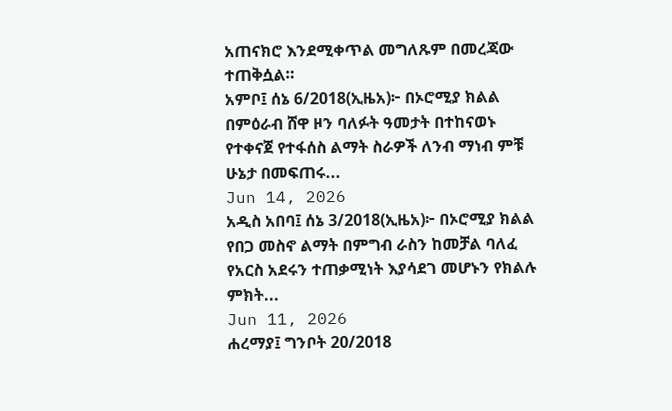አጠናክሮ እንደሚቀጥል መግለጹም በመረጃው ተጠቅሷል።
አምቦ፤ ሰኔ 6/2018(ኢዜአ)፦ በኦሮሚያ ክልል በምዕራብ ሸዋ ዞን ባለፉት ዓመታት በተከናወኑ የተቀናጀ የተፋሰስ ልማት ስራዎች ለንብ ማነብ ምቹ ሁኔታ በመፍጠሩ...
Jun 14, 2026
አዲስ አበባ፤ ሰኔ 3/2018(ኢዜአ)፦ በኦሮሚያ ክልል የበጋ መስኖ ልማት በምግብ ራስን ከመቻል ባለፈ የአርስ አደሩን ተጠቃሚነት እያሳደገ መሆኑን የክልሉ ምክት...
Jun 11, 2026
ሐረማያ፤ ግንቦት 20/2018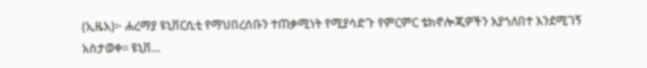(ኢዜአ)፦ ሐረማያ ዩኒቨርሲቲ የማህበረሰቡን ተጠቃሚነት የሚያሳድጉ የምርምር ቴክኖሎጂዎችን እያጎለበተ እንደሚገኝ አስታወቀ። ዩኒቨ...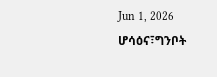Jun 1, 2026
ሆሳዕና፣ግንቦት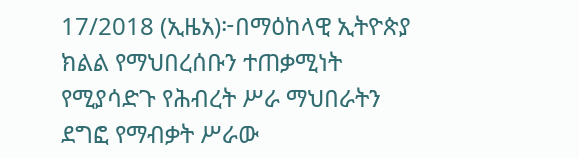17/2018 (ኢዜአ)፦በማዕከላዊ ኢትዮጵያ ክልል የማህበረሰቡን ተጠቃሚነት የሚያሳድጉ የሕብረት ሥራ ማህበራትን ደግፎ የማብቃት ሥራው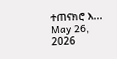ተጠናክሮ እ...
May 26, 2026